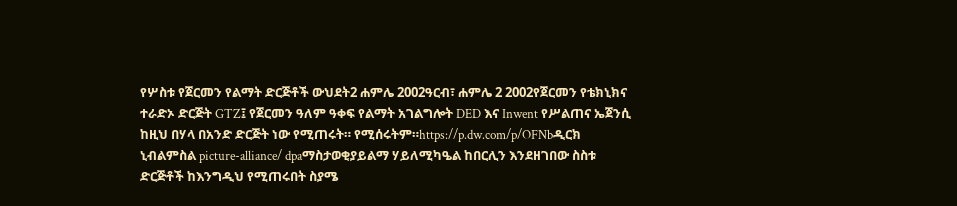የሦስቱ የጀርመን የልማት ድርጅቶች ውህደት2 ሐምሌ 2002ዓርብ፣ ሐምሌ 2 2002የጀርመን የቴክኒክና ተራድኦ ድርጅት GTZ፤ የጀርመን ዓለም ዓቀፍ የልማት አገልግሎት DED እና Inwent የሥልጠና ኤጀንሲ ከዚህ በሃላ በአንድ ድርጅት ነው የሚጠሩት። የሚሰሩትም።https://p.dw.com/p/OFNbዲርክ ኒብልምስል picture-alliance/ dpaማስታወቂያይልማ ሃይለሚካዔል ከበርሊን እንደዘገበው ስስቱ ድርጅቶች ከእንግዲህ የሚጠሩበት ስያሜ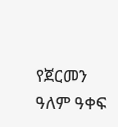የጀርመን ዓለም ዓቀፍ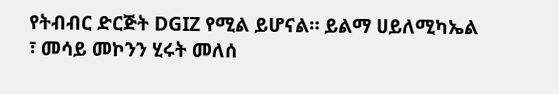የትብብር ድርጅት DGIZ የሚል ይሆናል። ይልማ ሀይለሚካኤል ፣ መሳይ መኮንን ሂሩት መለሰ